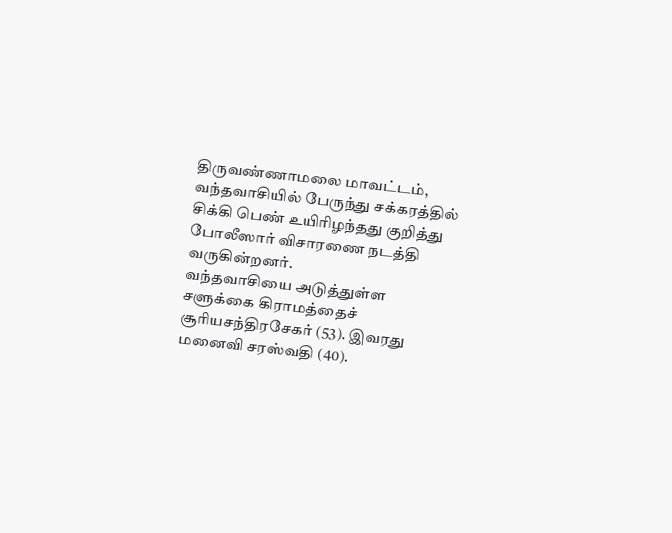திருவண்ணாமலை மாவட்டம், வந்தவாசியில் பேருந்து சக்கரத்தில் சிக்கி பெண் உயிரிழந்தது குறித்து போலீஸார் விசாரணை நடத்தி வருகின்றனர்.
வந்தவாசியை அடுத்துள்ள சளுக்கை கிராமத்தைச் சூரியசந்திரசேகர் (53). இவரது மனைவி சரஸ்வதி (40).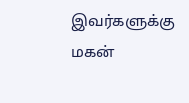இவர்களுக்கு மகன்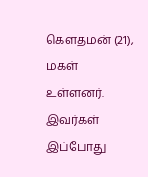கெளதமன் (21), மகள் உள்ளனர். இவர்கள் இப்போது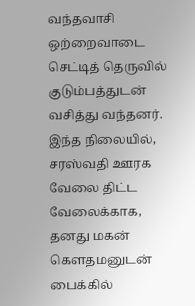வந்தவாசி ஒற்றைவாடை செட்டித் தெருவில் குடும்பத்துடன் வசித்து வந்தனர்.
இந்த நிலையில், சரஸ்வதி ஊரக வேலை திட்ட வேலைக்காக, தனது மகன் கௌதமனுடன் பைக்கில்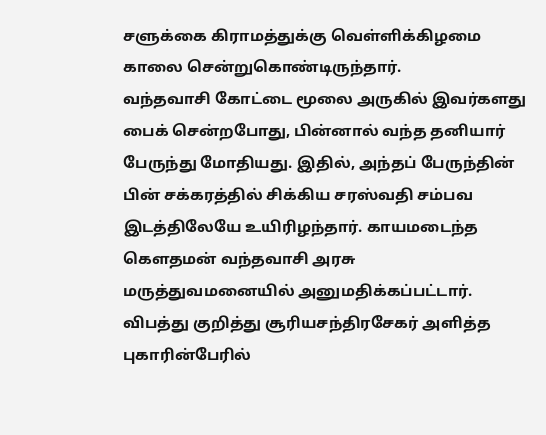சளுக்கை கிராமத்துக்கு வெள்ளிக்கிழமை காலை சென்றுகொண்டிருந்தார்.
வந்தவாசி கோட்டை மூலை அருகில் இவர்களது பைக் சென்றபோது, பின்னால் வந்த தனியார் பேருந்து மோதியது. இதில், அந்தப் பேருந்தின் பின் சக்கரத்தில் சிக்கிய சரஸ்வதி சம்பவ இடத்திலேயே உயிரிழந்தார். காயமடைந்த கௌதமன் வந்தவாசி அரசு மருத்துவமனையில் அனுமதிக்கப்பட்டார்.
விபத்து குறித்து சூரியசந்திரசேகர் அளித்த புகாரின்பேரில்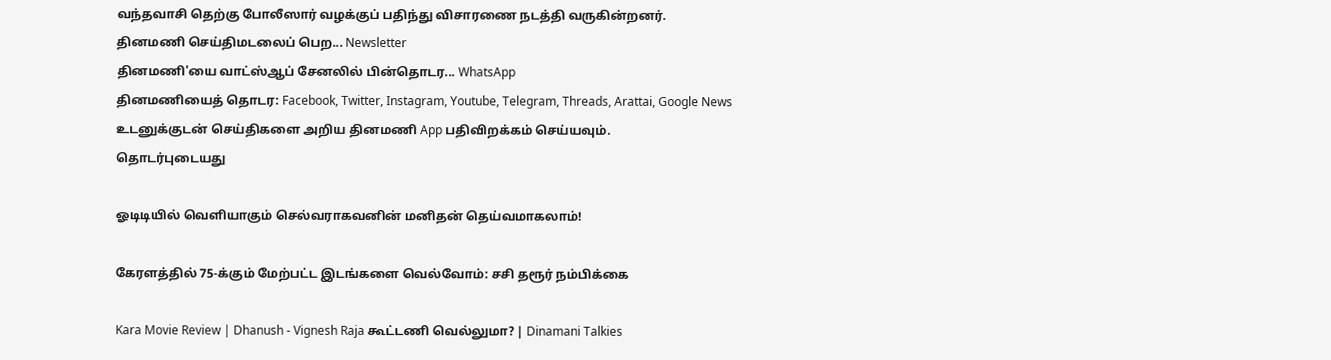வந்தவாசி தெற்கு போலீஸார் வழக்குப் பதிந்து விசாரணை நடத்தி வருகின்றனர்.
தினமணி செய்திமடலைப் பெற... Newsletter
தினமணி'யை வாட்ஸ்ஆப் சேனலில் பின்தொடர... WhatsApp
தினமணியைத் தொடர: Facebook, Twitter, Instagram, Youtube, Telegram, Threads, Arattai, Google News
உடனுக்குடன் செய்திகளை அறிய தினமணி App பதிவிறக்கம் செய்யவும்.
தொடர்புடையது

ஓடிடியில் வெளியாகும் செல்வராகவனின் மனிதன் தெய்வமாகலாம்!

கேரளத்தில் 75-க்கும் மேற்பட்ட இடங்களை வெல்வோம்: சசி தரூர் நம்பிக்கை

Kara Movie Review | Dhanush - Vignesh Raja கூட்டணி வெல்லுமா? | Dinamani Talkies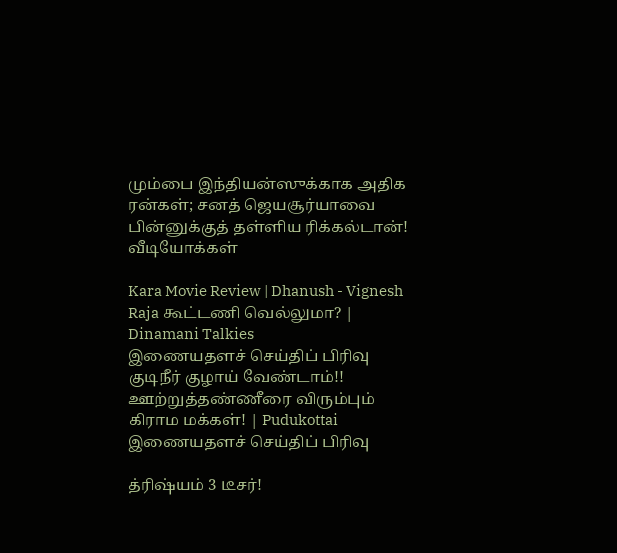மும்பை இந்தியன்ஸுக்காக அதிக ரன்கள்; சனத் ஜெயசூர்யாவை பின்னுக்குத் தள்ளிய ரிக்கல்டான்!
வீடியோக்கள்

Kara Movie Review | Dhanush - Vignesh Raja கூட்டணி வெல்லுமா? | Dinamani Talkies
இணையதளச் செய்திப் பிரிவு
குடிநீர் குழாய் வேண்டாம்!! ஊற்றுத்தண்ணீரை விரும்பும் கிராம மக்கள்! | Pudukottai
இணையதளச் செய்திப் பிரிவு

த்ரிஷ்யம் 3 டீசர்!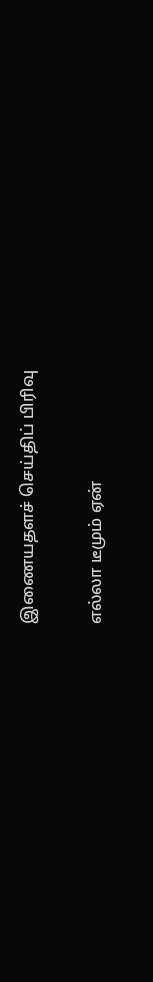இணையதளச் செய்திப் பிரிவு

எல்லா டீமும் ஏன்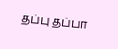தப்பு தப்பா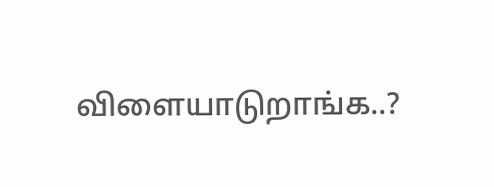விளையாடுறாங்க..?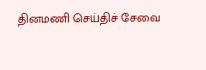தினமணி செய்திச் சேவை